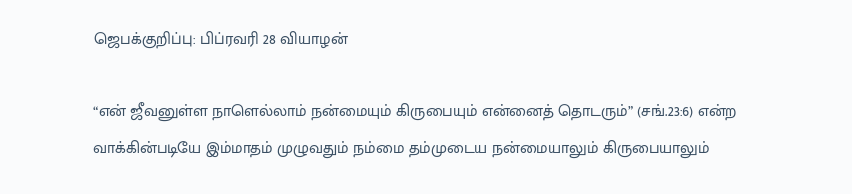ஜெபக்குறிப்பு: பிப்ரவரி 28 வியாழன்

“என் ஜீவனுள்ள நாளெல்லாம் நன்மையும் கிருபையும் என்னைத் தொடரும்” (சங்.23:6) என்ற வாக்கின்படியே இம்மாதம் முழுவதும் நம்மை தம்முடைய நன்மையாலும் கிருபையாலும்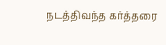நடத்திவந்த கர்த்தரை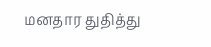மனதார துதித்து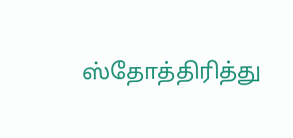ஸ்தோத்திரித்து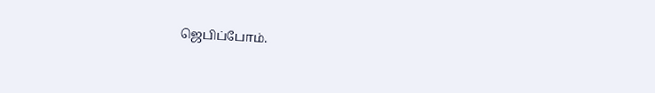ஜெபிப்போம்.